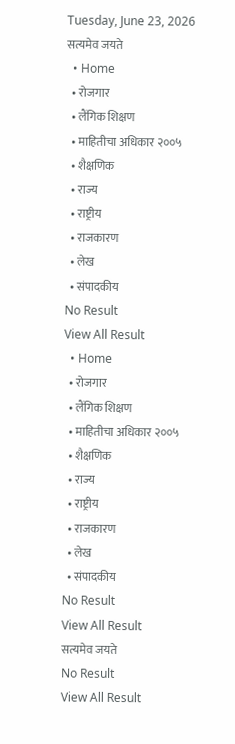Tuesday, June 23, 2026
सत्यमेव जयते
  • Home
  • रोजगार
  • लैंगिक शिक्षण
  • माहितीचा अधिकार २००५
  • शैक्षणिक
  • राज्य
  • राष्ट्रीय
  • राजकारण
  • लेख
  • संपादकीय
No Result
View All Result
  • Home
  • रोजगार
  • लैंगिक शिक्षण
  • माहितीचा अधिकार २००५
  • शैक्षणिक
  • राज्य
  • राष्ट्रीय
  • राजकारण
  • लेख
  • संपादकीय
No Result
View All Result
सत्यमेव जयते
No Result
View All Result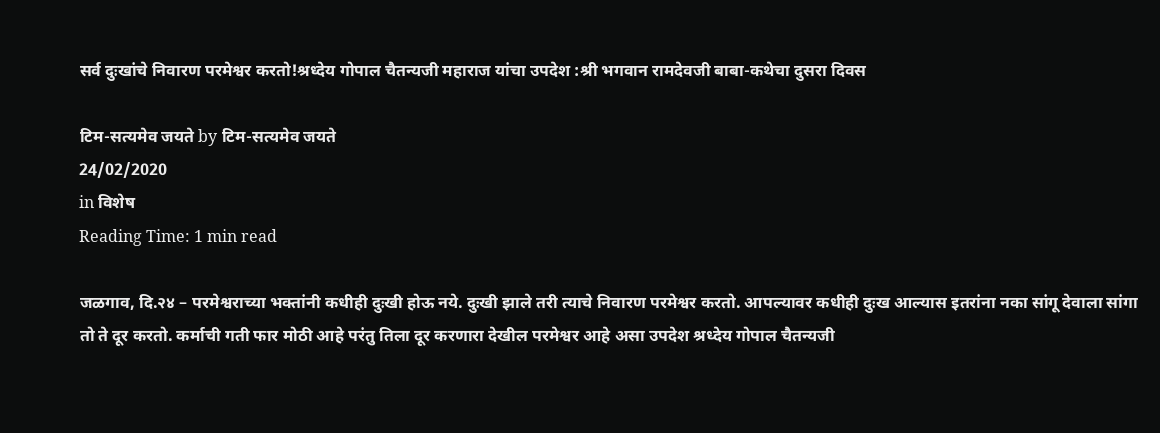सर्व दुःखांचे निवारण परमेश्वर करतो!श्रध्देय गोपाल चैतन्यजी महाराज यांचा उपदेश :श्री भगवान रामदेवजी बाबा-कथेचा दुसरा दिवस

टिम-सत्यमेव जयते by टिम-सत्यमेव जयते
24/02/2020
in विशेष
Reading Time: 1 min read

जळगाव, दि.२४ – परमेश्वराच्या भक्तांनी कधीही दुःखी होऊ नये. दुःखी झाले तरी त्याचे निवारण परमेश्वर करतो. आपल्यावर कधीही दुःख आल्यास इतरांना नका सांगू देवाला सांगा तो ते दूर करतो. कर्माची गती फार मोठी आहे परंतु तिला दूर करणारा देखील परमेश्वर आहे असा उपदेश श्रध्देय गोपाल चैतन्यजी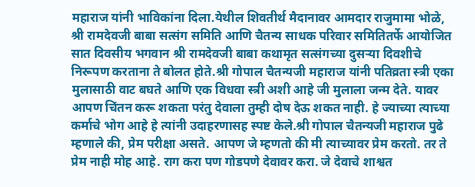महाराज यांनी भाविकांना दिला.येथील शिवतीर्थ मैदानावर आमदार राजुमामा भोळे, श्री रामदेवजी बाबा सत्संग समिति आणि चैतन्य साधक परिवार समितितर्फे आयोजित सात दिवसीय भगवान श्री रामदेवजी बाबा कथामृत सत्संगच्या दुसऱ्या दिवशीचे निरूपण करताना ते बोलत होते.श्री गोपाल चैतन्यजी महाराज यांनी पतिव्रता स्त्री एका मुलासाठी वाट बघते आणि एक विधवा स्त्री अशी आहे जी मुलाला जन्म देते. यावर आपण चिंतन करू शकता परंतु देवाला तुम्ही दोष देऊ शकत नाही. हे ज्याच्या त्याच्या कर्माचे भोग आहे हे त्यांनी उदाहरणासह स्पष्ट केले.श्री गोपाल चैतन्यजी महाराज पुढे म्हणाले की, प्रेम परीक्षा असते. आपण जे म्हणतो की मी त्याच्यावर प्रेम करतो. तर ते प्रेम नाही मोह आहे. राग करा पण गोडपणे देवावर करा. जे देवाचे शाश्वत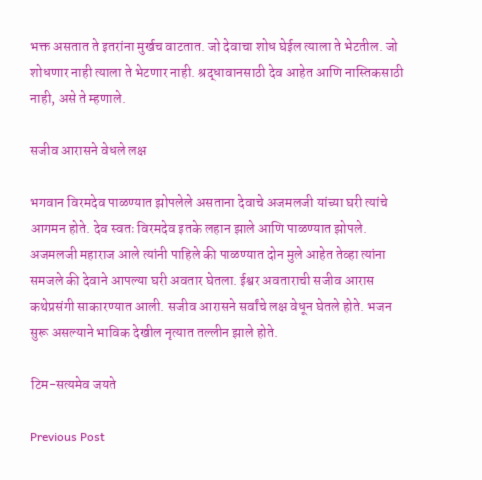भक्त असतात ते इतरांना मुर्खच वाटतात. जो देवाचा शोध घेईल त्याला ते भेटतील. जो शोधणार नाही त्याला ते भेटणार नाही. श्रद्धावानसाठी देव आहेत आणि नास्तिकसाठी नाही, असे ते म्हणाले.

सजीव आरासने वेधले लक्ष

भगवान विरमदेव पाळण्यात झोपलेले असताना देवाचे अजमलजी यांच्या घरी त्यांचे आगमन होते. देव स्वतः विरमदेव इतके लहान झाले आणि पाळण्यात झोपले. अजमलजी महाराज आले त्यांनी पाहिले की पाळण्यात दोन मुले आहेत तेव्हा त्यांना समजले की देवाने आपल्या घरी अवतार घेतला. ईश्वर अवताराची सजीव आरास कथेप्रसंगी साकारण्यात आली. सजीव आरासने सर्वांचे लक्ष वेधून घेतले होते. भजन सुरू असल्याने भाविक देखील नृत्यात तल्लीन झाले होते.

टिम-सत्यमेव जयते

Previous Post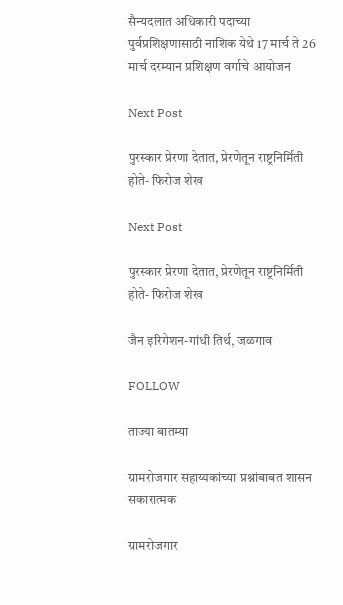सैन्यदलात अधिकारी पदाच्या पुर्वप्रशिक्षणासाठी नाशिक येथे 17 मार्च ते 26 मार्च दरम्यान प्रशिक्षण वर्गाचे आयोजन

Next Post

पुरस्कार प्रेरणा देतात, प्रेरणेतून राष्ट्रनिर्मिती होते- फिरोज शेख

Next Post

पुरस्कार प्रेरणा देतात, प्रेरणेतून राष्ट्रनिर्मिती होते- फिरोज शेख

जैन इरिगेशन-गांधी तिर्थ, जळगाव

FOLLOW

ताज्या बातम्या

ग्रामरोजगार सहाय्यकांच्या प्रश्नांबाबत शासन सकारात्मक

ग्रामरोजगार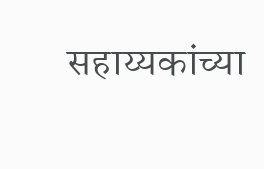सहाय्यकांच्या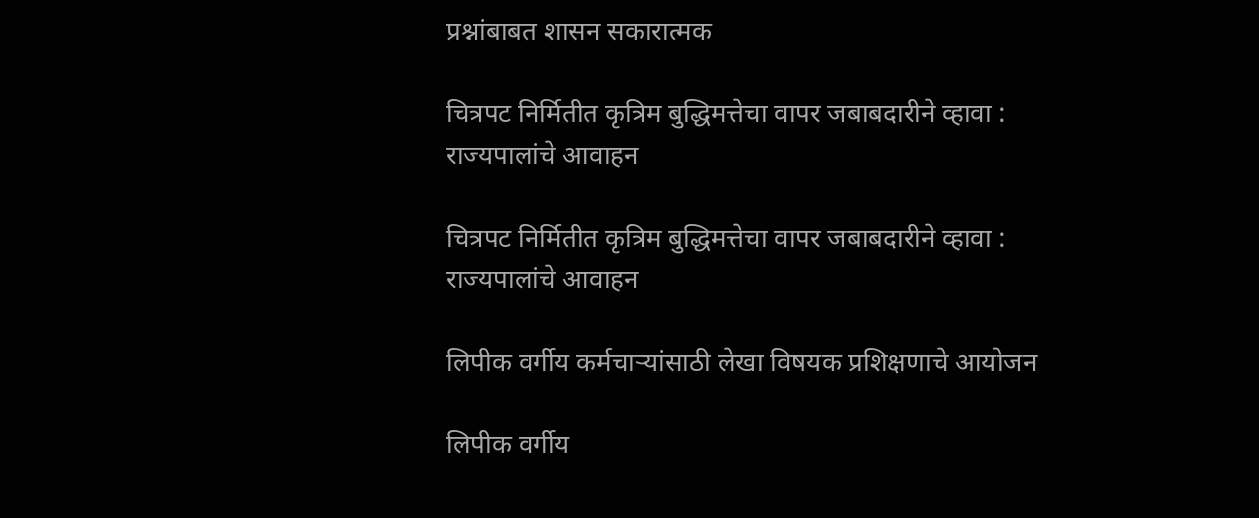प्रश्नांबाबत शासन सकारात्मक

चित्रपट निर्मितीत कृत्रिम बुद्धिमत्तेचा वापर जबाबदारीने व्हावा : राज्यपालांचे आवाहन

चित्रपट निर्मितीत कृत्रिम बुद्धिमत्तेचा वापर जबाबदारीने व्हावा : राज्यपालांचे आवाहन

लिपीक वर्गीय कर्मचाऱ्यांसाठी लेखा विषयक प्रशिक्षणाचे आयोजन

लिपीक वर्गीय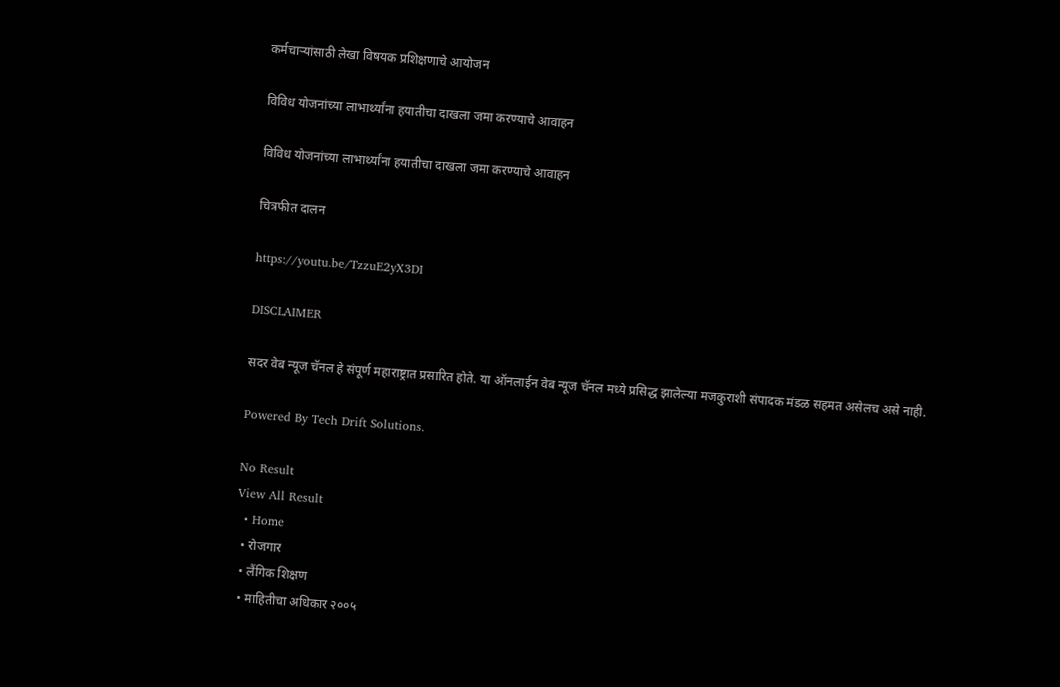कर्मचाऱ्यांसाठी लेखा विषयक प्रशिक्षणाचे आयोजन

विविध योजनांच्या लाभार्थ्यांना हयातीचा दाखला जमा करण्याचे आवाहन

विविध योजनांच्या लाभार्थ्यांना हयातीचा दाखला जमा करण्याचे आवाहन

चित्रफीत दालन

https://youtu.be/TzzuE2yX3DI

DISCLAIMER

सदर वेब न्यूज चॅनल हे संपूर्ण महाराष्ट्रात प्रसारित होते. या ऑनलाईन वेब न्यूज चॅनल मध्ये प्रसिद्ध झालेल्या मजकुराशी संपादक मंडळ सहमत असेलच असे नाही.

Powered By Tech Drift Solutions.

No Result
View All Result
  • Home
  • रोजगार
  • लैंगिक शिक्षण
  • माहितीचा अधिकार २००५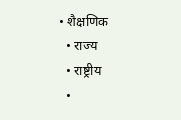• शैक्षणिक
  • राज्य
  • राष्ट्रीय
  •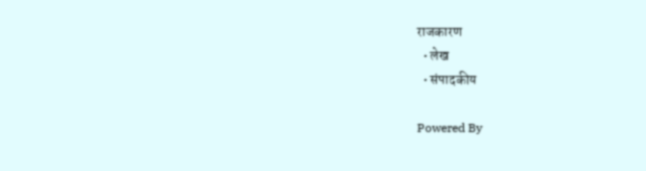राजकारण
  • लेख
  • संपादकीय

Powered By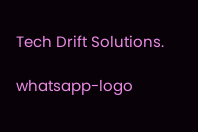Tech Drift Solutions.

whatsapp-logo